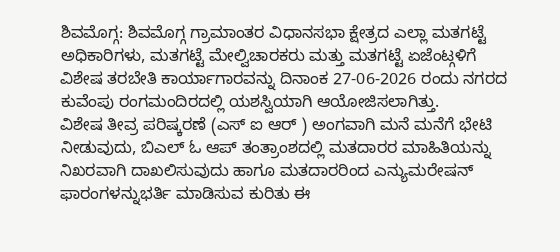ಶಿವಮೊಗ್ಗ: ಶಿವಮೊಗ್ಗ ಗ್ರಾಮಾಂತರ ವಿಧಾನಸಭಾ ಕ್ಷೇತ್ರದ ಎಲ್ಲಾ ಮತಗಟ್ಟೆ ಅಧಿಕಾರಿಗಳು, ಮತಗಟ್ಟೆ ಮೇಲ್ವಿಚಾರಕರು ಮತ್ತು ಮತಗಟ್ಟೆ ಏಜೆಂಟ್ಗಳಿಗೆ ವಿಶೇಷ ತರಬೇತಿ ಕಾರ್ಯಾಗಾರವನ್ನು ದಿನಾಂಕ 27-06-2026 ರಂದು ನಗರದ ಕುವೆಂಪು ರಂಗಮಂದಿರದಲ್ಲಿ ಯಶಸ್ವಿಯಾಗಿ ಆಯೋಜಿಸಲಾಗಿತ್ತು.
ವಿಶೇಷ ತೀವ್ರ ಪರಿಷ್ಕರಣೆ (ಎಸ್ ಐ ಆರ್ ) ಅಂಗವಾಗಿ ಮನೆ ಮನೆಗೆ ಭೇಟಿ ನೀಡುವುದು, ಬಿಎಲ್ ಓ ಆಪ್ ತಂತ್ರಾಂಶದಲ್ಲಿ ಮತದಾರರ ಮಾಹಿತಿಯನ್ನು ನಿಖರವಾಗಿ ದಾಖಲಿಸುವುದು ಹಾಗೂ ಮತದಾರರಿಂದ ಎನ್ಯುಮರೇಷನ್ ಫಾರಂಗಳನ್ನುಭರ್ತಿ ಮಾಡಿಸುವ ಕುರಿತು ಈ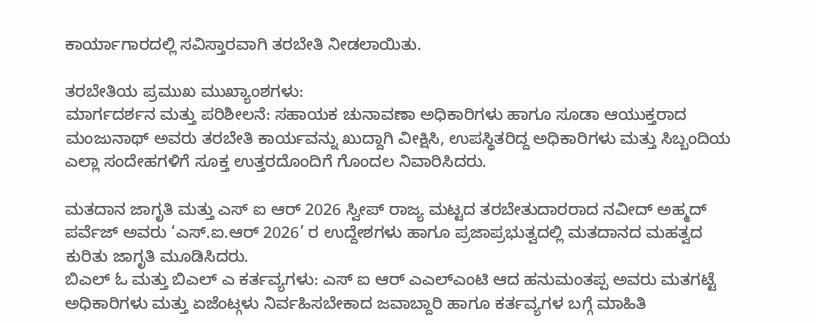ಕಾರ್ಯಾಗಾರದಲ್ಲಿ ಸವಿಸ್ತಾರವಾಗಿ ತರಬೇತಿ ನೀಡಲಾಯಿತು.

ತರಬೇತಿಯ ಪ್ರಮುಖ ಮುಖ್ಯಾಂಶಗಳು:
ಮಾರ್ಗದರ್ಶನ ಮತ್ತು ಪರಿಶೀಲನೆ: ಸಹಾಯಕ ಚುನಾವಣಾ ಅಧಿಕಾರಿಗಳು ಹಾಗೂ ಸೂಡಾ ಆಯುಕ್ತರಾದ ಮಂಜುನಾಥ್ ಅವರು ತರಬೇತಿ ಕಾರ್ಯವನ್ನು ಖುದ್ದಾಗಿ ವೀಕ್ಷಿಸಿ, ಉಪಸ್ಥಿತರಿದ್ದ ಅಧಿಕಾರಿಗಳು ಮತ್ತು ಸಿಬ್ಬಂದಿಯ ಎಲ್ಲಾ ಸಂದೇಹಗಳಿಗೆ ಸೂಕ್ತ ಉತ್ತರದೊಂದಿಗೆ ಗೊಂದಲ ನಿವಾರಿಸಿದರು.

ಮತದಾನ ಜಾಗೃತಿ ಮತ್ತು ಎಸ್ ಐ ಆರ್ 2026 ಸ್ವೀಪ್ ರಾಜ್ಯ ಮಟ್ಟದ ತರಬೇತುದಾರರಾದ ನವೀದ್ ಅಹ್ಮದ್ ಪರ್ವೆಜ್ ಅವರು ‘ಎಸ್.ಐ.ಆರ್ 2026’ ರ ಉದ್ದೇಶಗಳು ಹಾಗೂ ಪ್ರಜಾಪ್ರಭುತ್ವದಲ್ಲಿ ಮತದಾನದ ಮಹತ್ವದ ಕುರಿತು ಜಾಗೃತಿ ಮೂಡಿಸಿದರು.
ಬಿಎಲ್ ಓ ಮತ್ತು ಬಿಎಲ್ ಎ ಕರ್ತವ್ಯಗಳು: ಎಸ್ ಐ ಆರ್ ಎಎಲ್ಎಂಟಿ ಆದ ಹನುಮಂತಪ್ಪ ಅವರು ಮತಗಟ್ಟೆ ಅಧಿಕಾರಿಗಳು ಮತ್ತು ಏಜೆಂಟ್ಗಳು ನಿರ್ವಹಿಸಬೇಕಾದ ಜವಾಬ್ದಾರಿ ಹಾಗೂ ಕರ್ತವ್ಯಗಳ ಬಗ್ಗೆ ಮಾಹಿತಿ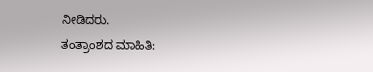ನೀಡಿದರು.
ತಂತ್ರಾಂಶದ ಮಾಹಿತಿ: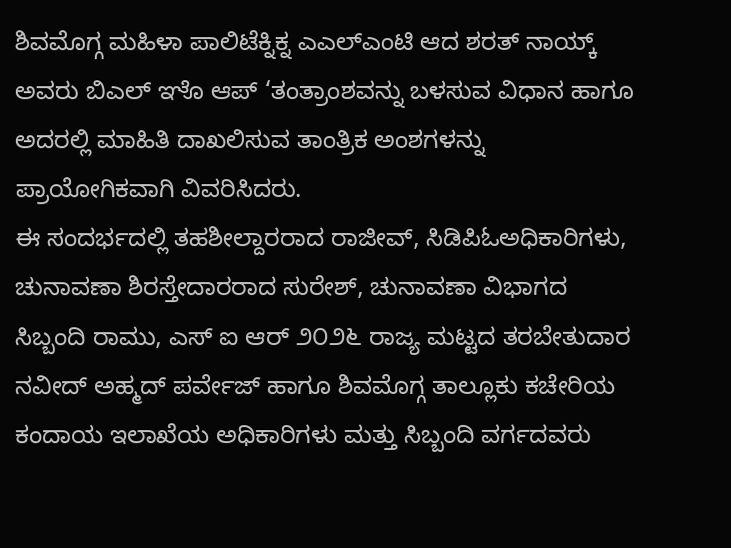ಶಿವಮೊಗ್ಗ ಮಹಿಳಾ ಪಾಲಿಟೆಕ್ನಿಕ್ನ ಎಎಲ್ಎಂಟಿ ಆದ ಶರತ್ ನಾಯ್ಕ್ ಅವರು ಬಿಎಲ್ ಞೊ ಆಪ್ ‘ತಂತ್ರಾಂಶವನ್ನು ಬಳಸುವ ವಿಧಾನ ಹಾಗೂ ಅದರಲ್ಲಿ ಮಾಹಿತಿ ದಾಖಲಿಸುವ ತಾಂತ್ರಿಕ ಅಂಶಗಳನ್ನು ಪ್ರಾಯೋಗಿಕವಾಗಿ ವಿವರಿಸಿದರು.
ಈ ಸಂದರ್ಭದಲ್ಲಿ ತಹಶೀಲ್ದಾರರಾದ ರಾಜೀವ್, ಸಿಡಿಪಿಓಅಧಿಕಾರಿಗಳು, ಚುನಾವಣಾ ಶಿರಸ್ತೇದಾರರಾದ ಸುರೇಶ್, ಚುನಾವಣಾ ವಿಭಾಗದ ಸಿಬ್ಬಂದಿ ರಾಮು, ಎಸ್ ಐ ಆರ್ ೨೦೨೬ ರಾಜ್ಯ ಮಟ್ಟದ ತರಬೇತುದಾರ ನವೀದ್ ಅಹ್ಮದ್ ಪರ್ವೇಜ್ ಹಾಗೂ ಶಿವಮೊಗ್ಗ ತಾಲ್ಲೂಕು ಕಚೇರಿಯ ಕಂದಾಯ ಇಲಾಖೆಯ ಅಧಿಕಾರಿಗಳು ಮತ್ತು ಸಿಬ್ಬಂದಿ ವರ್ಗದವರು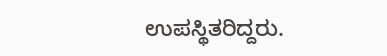ಉಪಸ್ಥಿತರಿದ್ದರು.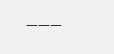———